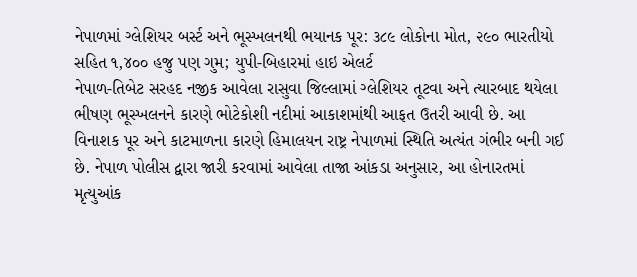નેપાળમાં ગ્લેશિયર બર્સ્ટ અને ભૂસ્ખલનથી ભયાનક પૂર: ૩૮૯ લોકોના મોત, ૨૯૦ ભારતીયો સહિત ૧,૪૦૦ હજુ પણ ગુમ; યુપી-બિહારમાં હાઇ એલર્ટ
નેપાળ-તિબેટ સરહદ નજીક આવેલા રાસુવા જિલ્લામાં ગ્લેશિયર તૂટવા અને ત્યારબાદ થયેલા ભીષણ ભૂસ્ખલનને કારણે ભોટેકોશી નદીમાં આકાશમાંથી આફત ઉતરી આવી છે. આ વિનાશક પૂર અને કાટમાળના કારણે હિમાલયન રાષ્ટ્ર નેપાળમાં સ્થિતિ અત્યંત ગંભીર બની ગઈ છે. નેપાળ પોલીસ દ્વારા જારી કરવામાં આવેલા તાજા આંકડા અનુસાર, આ હોનારતમાં મૃત્યુઆંક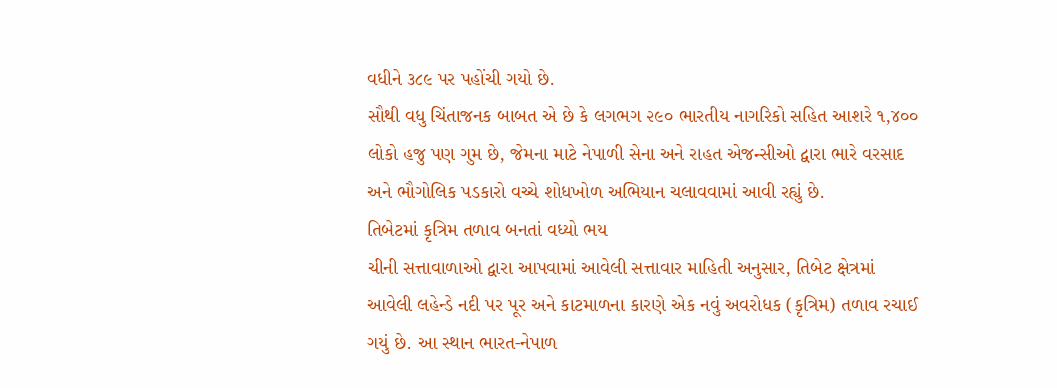વધીને ૩૮૯ પર પહોંચી ગયો છે.
સૌથી વધુ ચિંતાજનક બાબત એ છે કે લગભગ ૨૯૦ ભારતીય નાગરિકો સહિત આશરે ૧,૪૦૦ લોકો હજુ પણ ગુમ છે, જેમના માટે નેપાળી સેના અને રાહત એજન્સીઓ દ્વારા ભારે વરસાદ અને ભૌગોલિક પડકારો વચ્ચે શોધખોળ અભિયાન ચલાવવામાં આવી રહ્યું છે.
તિબેટમાં કૃત્રિમ તળાવ બનતાં વધ્યો ભય
ચીની સત્તાવાળાઓ દ્વારા આપવામાં આવેલી સત્તાવાર માહિતી અનુસાર, તિબેટ ક્ષેત્રમાં આવેલી લહેન્ડે નદી પર પૂર અને કાટમાળના કારણે એક નવું અવરોધક (કૃત્રિમ) તળાવ રચાઈ ગયું છે. આ સ્થાન ભારત-નેપાળ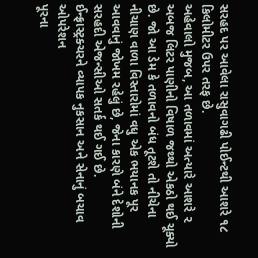સરહદ પર આવેલા રાસુવાગઢી પોઈન્ટથી આશરે ૧૮ કિલોમીટર ઉપર તરફ છે.
અહેવાલો મુજબ, આ તળાવમાં અત્યારે આશરે ૨ અબજ લિટર પાણીનો વિષાળ જથ્થો એકઠો થઈ ચૂક્યો છે. જો આ ડેમ કે તળાવનો બંધ તૂટશે તો નીચેના નીચાણ વાળા વિસ્તારોમાં વધુ એક ભયાનક પૂર આવવાનું જોખમ રહેલું છે, જેના કારણે બંને દેશોની સરહદી એજન્સીઓ સતર્ક થઈ ગઈ છે.
ઈન્ફ્રાસ્ટ્રક્ચરને વ્યાપક નુકસાન અને સેનાનું બચાવ ઓપરેશન
પૂરના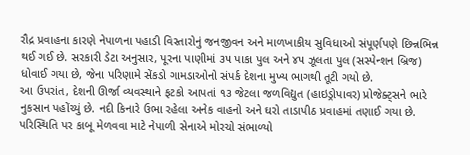રૌદ્ર પ્રવાહના કારણે નેપાળના પહાડી વિસ્તારોનું જનજીવન અને માળખાકીય સુવિધાઓ સંપૂર્ણપણે છિન્નભિન્ન થઈ ગઈ છે. સરકારી ડેટા અનુસાર, પૂરના પાણીમાં ૩૫ પાકા પુલ અને ૪૫ ઝૂલતા પુલ (સસ્પેન્શન બ્રિજ) ધોવાઈ ગયા છે, જેના પરિણામે સેંકડો ગામડાઓનો સંપર્ક દેશના મુખ્ય ભાગથી તૂટી ગયો છે.
આ ઉપરાંત, દેશની ઊર્જા વ્યવસ્થાને ફટકો આપતાં ૧૩ જેટલા જળવિદ્યુત (હાઇડ્રોપાવર) પ્રોજેક્ટ્સને ભારે નુકસાન પહોંચ્યું છે. નદી કિનારે ઉભા રહેલા અનેક વાહનો અને ઘરો તાડાપીઠ પ્રવાહમાં તણાઈ ગયા છે. પરિસ્થિતિ પર કાબૂ મેળવવા માટે નેપાળી સેનાએ મોરચો સંભાળ્યો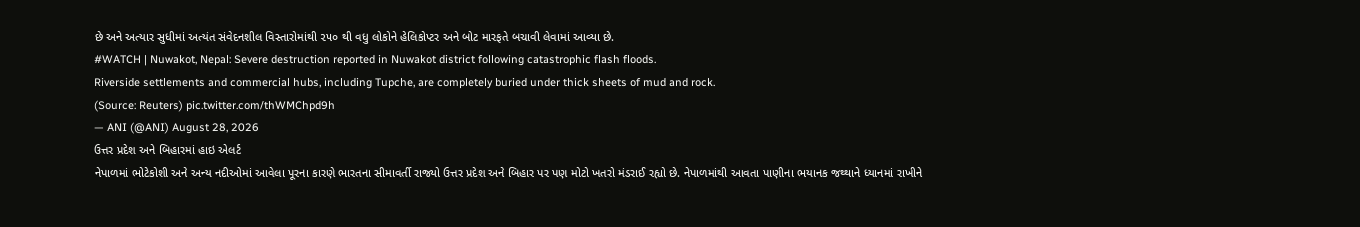છે અને અત્યાર સુધીમાં અત્યંત સંવેદનશીલ વિસ્તારોમાંથી ૨૫૦ થી વધુ લોકોને હેલિકોપ્ટર અને બોટ મારફતે બચાવી લેવામાં આવ્યા છે.
#WATCH | Nuwakot, Nepal: Severe destruction reported in Nuwakot district following catastrophic flash floods.
Riverside settlements and commercial hubs, including Tupche, are completely buried under thick sheets of mud and rock.
(Source: Reuters) pic.twitter.com/thWMChpd9h
— ANI (@ANI) August 28, 2026
ઉત્તર પ્રદેશ અને બિહારમાં હાઇ એલર્ટ
નેપાળમાં ભોટેકોશી અને અન્ય નદીઓમાં આવેલા પૂરના કારણે ભારતના સીમાવર્તી રાજ્યો ઉત્તર પ્રદેશ અને બિહાર પર પણ મોટો ખતરો મંડરાઈ રહ્યો છે. નેપાળમાંથી આવતા પાણીના ભયાનક જથ્થાને ધ્યાનમાં રાખીને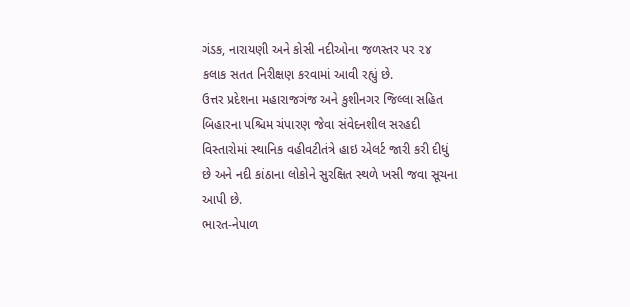ગંડક, નારાયણી અને કોસી નદીઓના જળસ્તર પર ૨૪ કલાક સતત નિરીક્ષણ કરવામાં આવી રહ્યું છે.
ઉત્તર પ્રદેશના મહારાજગંજ અને કુશીનગર જિલ્લા સહિત બિહારના પશ્ચિમ ચંપારણ જેવા સંવેદનશીલ સરહદી વિસ્તારોમાં સ્થાનિક વહીવટીતંત્રે હાઇ એલર્ટ જારી કરી દીધું છે અને નદી કાંઠાના લોકોને સુરક્ષિત સ્થળે ખસી જવા સૂચના આપી છે.
ભારત-નેપાળ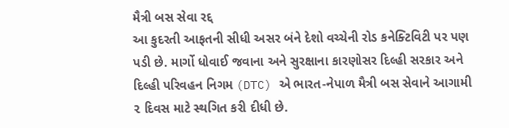મૈત્રી બસ સેવા રદ્દ
આ કુદરતી આફતની સીધી અસર બંને દેશો વચ્ચેની રોડ કનેક્ટિવિટી પર પણ પડી છે. માર્ગો ધોવાઈ જવાના અને સુરક્ષાના કારણોસર દિલ્હી સરકાર અને દિલ્હી પરિવહન નિગમ (DTC) એ ભારત-નેપાળ મૈત્રી બસ સેવાને આગામી ૨ દિવસ માટે સ્થગિત કરી દીધી છે.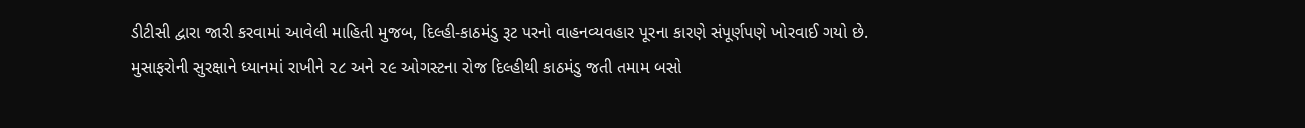ડીટીસી દ્વારા જારી કરવામાં આવેલી માહિતી મુજબ, દિલ્હી-કાઠમંડુ રૂટ પરનો વાહનવ્યવહાર પૂરના કારણે સંપૂર્ણપણે ખોરવાઈ ગયો છે. મુસાફરોની સુરક્ષાને ધ્યાનમાં રાખીને ૨૮ અને ૨૯ ઓગસ્ટના રોજ દિલ્હીથી કાઠમંડુ જતી તમામ બસો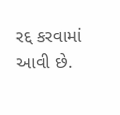રદ્દ કરવામાં આવી છે.